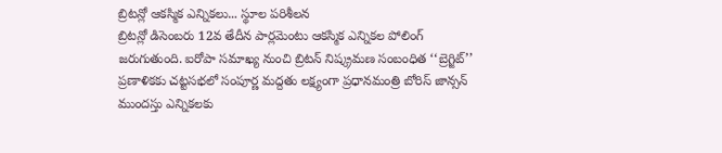బ్రిటన్లో ఆకస్మిక ఎన్నికలు... స్థూల పరిశీలన
బ్రిటన్లో డిసెంబరు 12వ తేదీన పార్లమెంటు ఆకస్మిక ఎన్నికల పోలింగ్ జరుగుతుంది. ఐరోపా సమాఖ్య నుంచి బ్రిటన్ నిష్క్రమణ సంబంధిత ‘‘బ్రెగ్జిట్’’ ప్రణాళికకు చట్టసభలో సంపూర్ణ మద్దతు లక్ష్యంగా ప్రధానమంత్రి బోరిస్ జాన్సన్ ముందస్తు ఎన్నికలకు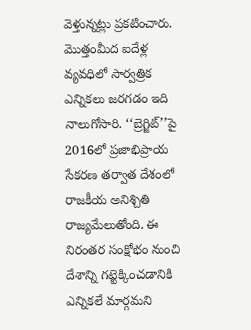వెళ్తున్నట్లు ప్రకటించారు. మొత్తంమీద ఐదేళ్ల వ్యవధిలో సార్వత్రిక ఎన్నికలు జరగడం ఇది నాలుగోసారి. ‘‘బ్రెగ్జిట్’’పై 2016లో ప్రజాభిప్రాయ సేకరణ తర్వాత దేశంలో రాజకీయ అనిశ్చితి రాజ్యమేలుతోంది. ఈ నిరంతర సంక్షోభం నుంచి దేశాన్ని గట్టెక్కించడానికి ఎన్నికలే మార్గమని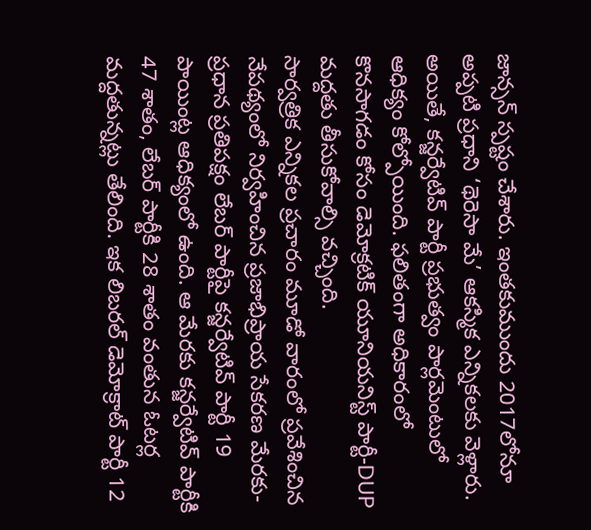జాన్సన్ స్పష్టం చేశారు. ఇంతకుముందు 2017లోనూ అప్పటి ప్రధాని ‘థెరెసా మే’ ఆకస్మిక ఎన్నికలకు వెళ్లారు. అయితే, కన్జర్వేటివ్ పార్టీ ప్రభుత్వం పార్లమెంటులో ఆధిక్యం కోల్పోయింది. ఫలితంగా అధికారంలో కొనసాగడం కోసం డెమోక్రటిక్ యూనియనిస్ట్ పార్టీ-DUP మద్దతు తీసుకోవాల్సి వచ్చింది.
సార్వత్రిక ఎన్నికల ప్రచారం మూడో వారంలో ప్రవేశించిన నేపథ్యంలో నిర్వహించిన ప్రజాభిప్రాయ సేకరణ మేరకు- ప్రధాన ప్రతిపక్షం లేబర్ పార్టీపై కన్జర్వేటివ్ పార్టీ 19 పాయింట్ల ఆధిక్యంలో ఉంది. ఆ మేరకు కన్జర్వేటివ్ పార్టీకి 47 శాతం, లేబర్ పార్టీకి 28 శాతం వంతున ఓటర్ల మద్దతున్నట్లు తేలింది. ఇక లిబరల్ డెమోక్రాట్ పార్టీ 12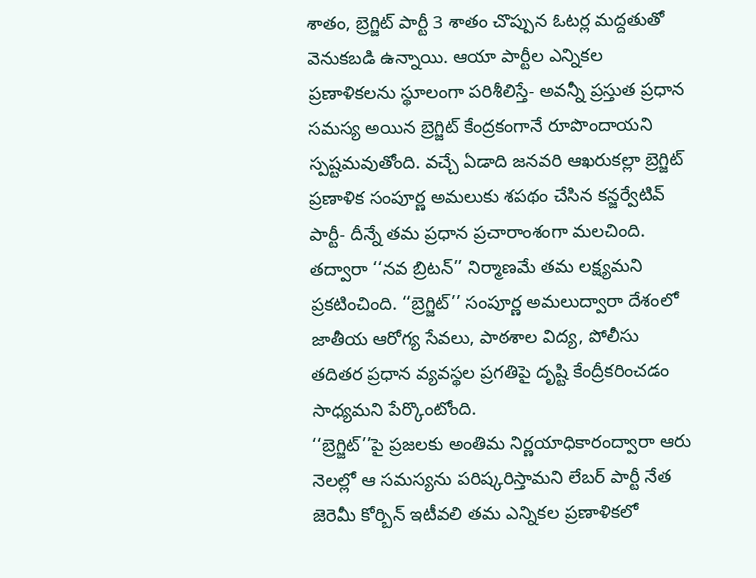శాతం, బ్రెగ్జిట్ పార్టీ 3 శాతం చొప్పున ఓటర్ల మద్దతుతో వెనుకబడి ఉన్నాయి. ఆయా పార్టీల ఎన్నికల ప్రణాళికలను స్థూలంగా పరిశీలిస్తే- అవన్నీ ప్రస్తుత ప్రధాన సమస్య అయిన బ్రెగ్జిట్ కేంద్రకంగానే రూపొందాయని స్పష్టమవుతోంది. వచ్చే ఏడాది జనవరి ఆఖరుకల్లా బ్రెగ్జిట్ ప్రణాళిక సంపూర్ణ అమలుకు శపథం చేసిన కన్జర్వేటివ్ పార్టీ- దీన్నే తమ ప్రధాన ప్రచారాంశంగా మలచింది. తద్వారా ‘‘నవ బ్రిటన్’’ నిర్మాణమే తమ లక్ష్యమని ప్రకటించింది. ‘‘బ్రెగ్జిట్’’ సంపూర్ణ అమలుద్వారా దేశంలో జాతీయ ఆరోగ్య సేవలు, పాఠశాల విద్య, పోలీసు తదితర ప్రధాన వ్యవస్థల ప్రగతిపై దృష్టి కేంద్రీకరించడం సాధ్యమని పేర్కొంటోంది.
‘‘బ్రెగ్జిట్’’పై ప్రజలకు అంతిమ నిర్ణయాధికారంద్వారా ఆరు నెలల్లో ఆ సమస్యను పరిష్కరిస్తామని లేబర్ పార్టీ నేత జెరెమీ కోర్బిన్ ఇటీవలి తమ ఎన్నికల ప్రణాళికలో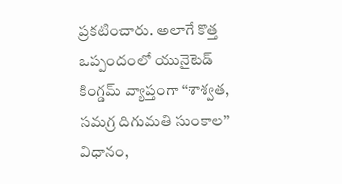ప్రకటించారు. అలాగే కొత్త ఒప్పందంలో యునైటెడ్ కింగ్డమ్ వ్యాప్తంగా ‘‘శాశ్వత, సమగ్ర దిగుమతి సుంకాల’’ విధానం,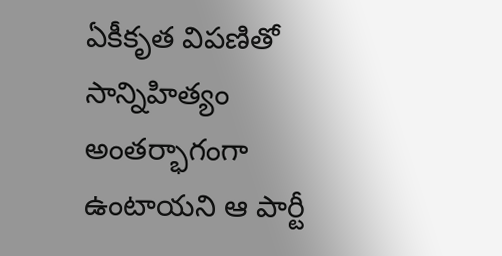ఏకీకృత విపణితో సాన్నిహిత్యం అంతర్భాగంగా ఉంటాయని ఆ పార్టీ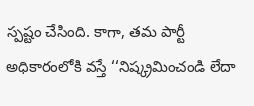స్పష్టం చేసింది. కాగా, తమ పార్టీ అధికారంలోకి వస్తే ‘‘నిష్క్రమించండి లేదా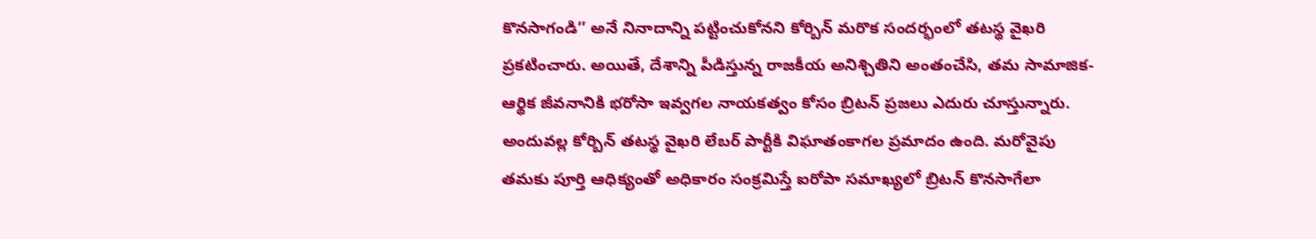కొనసాగండి’’ అనే నినాదాన్ని పట్టించుకోనని కోర్బిన్ మరొక సందర్భంలో తటస్థ వైఖరి ప్రకటించారు. అయితే, దేశాన్ని పీడిస్తున్న రాజకీయ అనిశ్చితిని అంతంచేసి, తమ సామాజిక-ఆర్థిక జీవనానికి భరోసా ఇవ్వగల నాయకత్వం కోసం బ్రిటన్ ప్రజలు ఎదురు చూస్తున్నారు. అందువల్ల కోర్బిన్ తటస్థ వైఖరి లేబర్ పార్టీకి విఘాతంకాగల ప్రమాదం ఉంది. మరోవైపు తమకు పూర్తి ఆధిక్యంతో అధికారం సంక్రమిస్తే ఐరోపా సమాఖ్యలో బ్రిటన్ కొనసాగేలా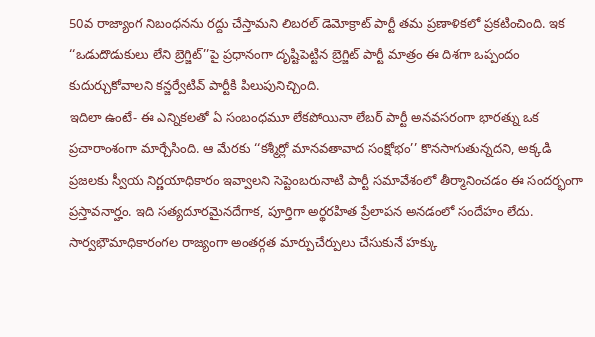50వ రాజ్యాంగ నిబంధనను రద్దు చేస్తామని లిబరల్ డెమోక్రాట్ పార్టీ తమ ప్రణాళికలో ప్రకటించింది. ఇక ‘‘ఒడుదొడుకులు లేని బ్రెగ్జిట్’’పై ప్రధానంగా దృష్టిపెట్టిన బ్రెగ్జిట్ పార్టీ మాత్రం ఈ దిశగా ఒప్పందం కుదుర్చుకోవాలని కన్జర్వేటివ్ పార్టీకి పిలుపునిచ్చింది.
ఇదిలా ఉంటే- ఈ ఎన్నికలతో ఏ సంబంధమూ లేకపోయినా లేబర్ పార్టీ అనవసరంగా భారత్ను ఒక ప్రచారాంశంగా మార్చేసింది. ఆ మేరకు ‘‘కశ్మీర్లో మానవతావాద సంక్షోభం’’ కొనసాగుతున్నదని, అక్కడి ప్రజలకు స్వీయ నిర్ణయాధికారం ఇవ్వాలని సెప్టెంబరునాటి పార్టీ సమావేశంలో తీర్మానించడం ఈ సందర్భంగా ప్రస్తావనార్హం. ఇది సత్యదూరమైనదేగాక, పూర్తిగా అర్థరహిత ప్రేలాపన అనడంలో సందేహం లేదు. సార్వభౌమాధికారంగల రాజ్యంగా అంతర్గత మార్పుచేర్పులు చేసుకునే హక్కు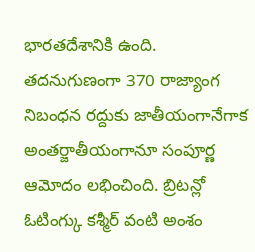భారతదేశానికి ఉంది. తదనుగుణంగా 370 రాజ్యాంగ నిబంధన రద్దుకు జాతీయంగానేగాక అంతర్జాతీయంగానూ సంపూర్ణ ఆమోదం లభించింది. బ్రిటన్లో ఓటింగ్కు కశ్మీర్ వంటి అంశం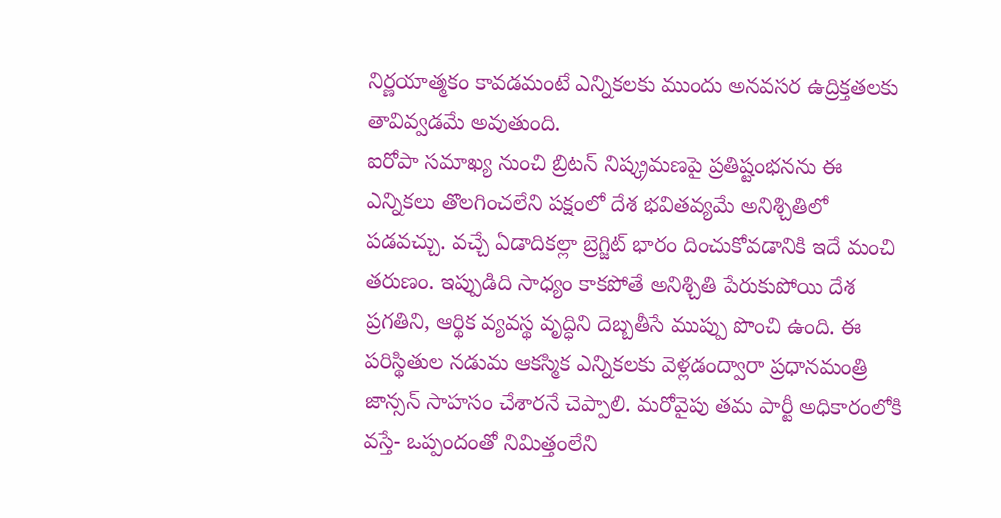నిర్ణయాత్మకం కావడమంటే ఎన్నికలకు ముందు అనవసర ఉద్రిక్తతలకు తావివ్వడమే అవుతుంది.
ఐరోపా సమాఖ్య నుంచి బ్రిటన్ నిష్క్రమణపై ప్రతిష్టంభనను ఈ ఎన్నికలు తొలగించలేని పక్షంలో దేశ భవితవ్యమే అనిశ్చితిలో పడవచ్చు. వచ్చే ఏడాదికల్లా బ్రెగ్జిట్ భారం దించుకోవడానికి ఇదే మంచి తరుణం. ఇప్పుడిది సాధ్యం కాకపోతే అనిశ్చితి పేరుకుపోయి దేశ ప్రగతిని, ఆర్థిక వ్యవస్థ వృద్ధిని దెబ్బతీసే ముప్పు పొంచి ఉంది. ఈ పరిస్థితుల నడుమ ఆకస్మిక ఎన్నికలకు వెళ్లడంద్వారా ప్రధానమంత్రి జాన్సన్ సాహసం చేశారనే చెప్పాలి. మరోవైపు తమ పార్టీ అధికారంలోకి వస్తే- ఒప్పందంతో నిమిత్తంలేని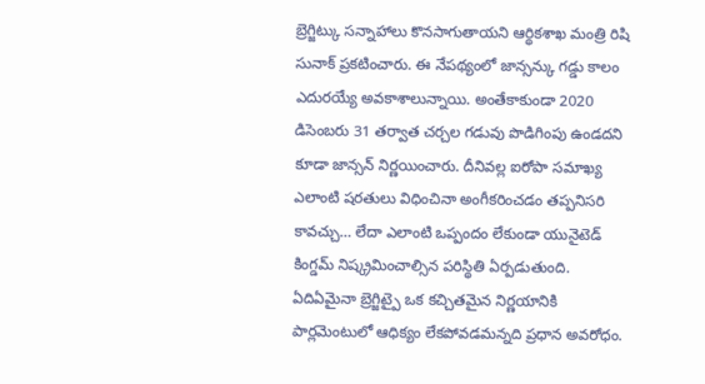బ్రెగ్జిట్కు సన్నాహాలు కొనసాగుతాయని ఆర్థికశాఖ మంత్రి రిషి సునాక్ ప్రకటించారు. ఈ నేపథ్యంలో జాన్సన్కు గడ్డు కాలం ఎదురయ్యే అవకాశాలున్నాయి. అంతేకాకుండా 2020 డిసెంబరు 31 తర్వాత చర్చల గడువు పొడిగింపు ఉండదని కూడా జాన్సన్ నిర్ణయించారు. దీనివల్ల ఐరోపా సమాఖ్య ఎలాంటి షరతులు విధించినా అంగీకరించడం తప్పనిసరి కావచ్చు... లేదా ఎలాంటి ఒప్పందం లేకుండా యునైటెడ్ కింగ్డమ్ నిష్క్రమించాల్సిన పరిస్థితి ఏర్పడుతుంది. ఏదిఏమైనా బ్రెగ్జిట్పై ఒక కచ్చితమైన నిర్ణయానికి పార్లమెంటులో ఆధిక్యం లేకపోవడమన్నది ప్రధాన అవరోధం.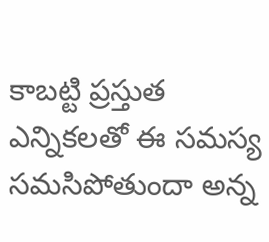కాబట్టి ప్రస్తుత ఎన్నికలతో ఈ సమస్య సమసిపోతుందా అన్న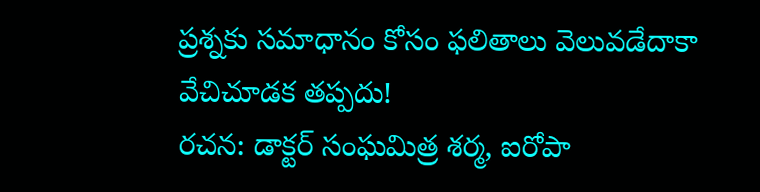ప్రశ్నకు సమాధానం కోసం ఫలితాలు వెలువడేదాకా వేచిచూడక తప్పదు!
రచన: డాక్టర్ సంఘమిత్ర శర్మ, ఐరోపా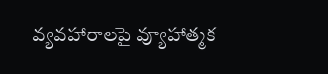వ్యవహారాలపై వ్యూహాత్మక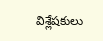విశ్లేషకులు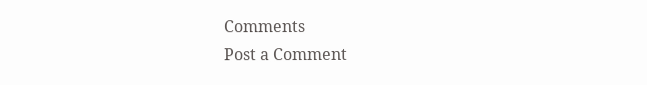Comments
Post a Comment